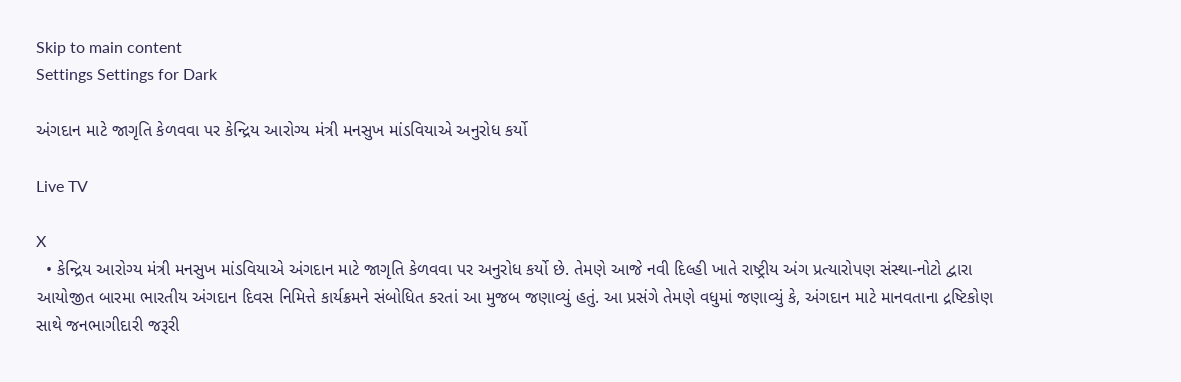Skip to main content
Settings Settings for Dark

અંગદાન માટે જાગૃતિ કેળવવા પર કેન્દ્રિય આરોગ્ય મંત્રી મનસુખ માંડવિયાએ અનુરોધ કર્યો

Live TV

X
  • કેન્દ્રિય આરોગ્ય મંત્રી મનસુખ માંડવિયાએ અંગદાન માટે જાગૃતિ કેળવવા પર અનુરોધ કર્યો છે. તેમણે આજે નવી દિલ્હી ખાતે રાષ્ટ્રીય અંગ પ્રત્યારોપણ સંસ્થા-નોટો દ્વારા આયોજીત બારમા ભારતીય અંગદાન દિવસ નિમિત્તે કાર્યક્રમને સંબોધિત કરતાં આ મુજબ જણાવ્યું હતું. આ પ્રસંગે તેમણે વધુમાં જણાવ્યું કે, અંગદાન માટે માનવતાના દ્રષ્ટિકોણ સાથે જનભાગીદારી જરૂરી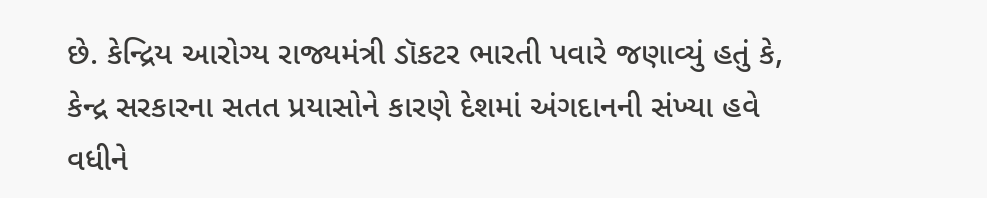છે. કેન્દ્રિય આરોગ્ય રાજ્યમંત્રી ડૉકટર ભારતી પવારે જણાવ્યું હતું કે, કેન્દ્ર સરકારના સતત પ્રયાસોને કારણે દેશમાં અંગદાનની સંખ્યા હવે વધીને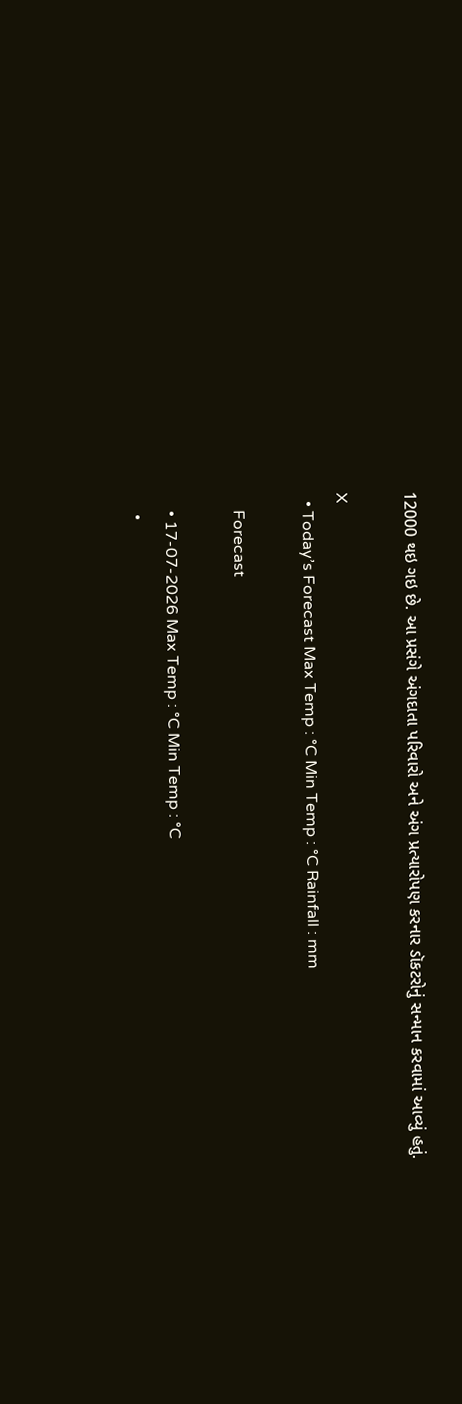12000 થઇ ગઇ છે. આ પ્રસંગે અંગદાતા પરિવારો અને અંગ પ્રત્યારોપણ કરનાર ડૉકટરોનું સન્માન કરવામાં આવ્યું હતું.

X
  • Today’s Forecast Max Temp : °C Min Temp : °C Rainfall : mm

    Forecast

    • 17-07-2026 Max Temp : °C Min Temp : °C
    •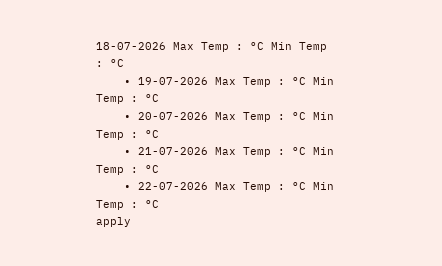18-07-2026 Max Temp : °C Min Temp : °C
    • 19-07-2026 Max Temp : °C Min Temp : °C
    • 20-07-2026 Max Temp : °C Min Temp : °C
    • 21-07-2026 Max Temp : °C Min Temp : °C
    • 22-07-2026 Max Temp : °C Min Temp : °C
apply